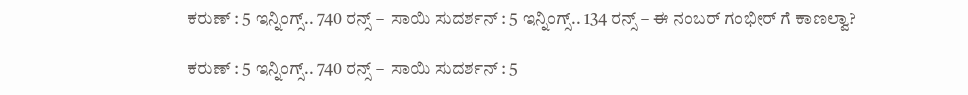ಕರುಣ್ : 5 ಇನ್ನಿಂಗ್ಸ್.. 740 ರನ್ಸ್ –  ಸಾಯಿ ಸುದರ್ಶನ್ : 5 ಇನ್ನಿಂಗ್ಸ್.. 134 ರನ್ಸ್ – ಈ ನಂಬರ್ ಗಂಭೀರ್ ಗೆ ಕಾಣಲ್ವಾ?

ಕರುಣ್ : 5 ಇನ್ನಿಂಗ್ಸ್.. 740 ರನ್ಸ್ –  ಸಾಯಿ ಸುದರ್ಶನ್ : 5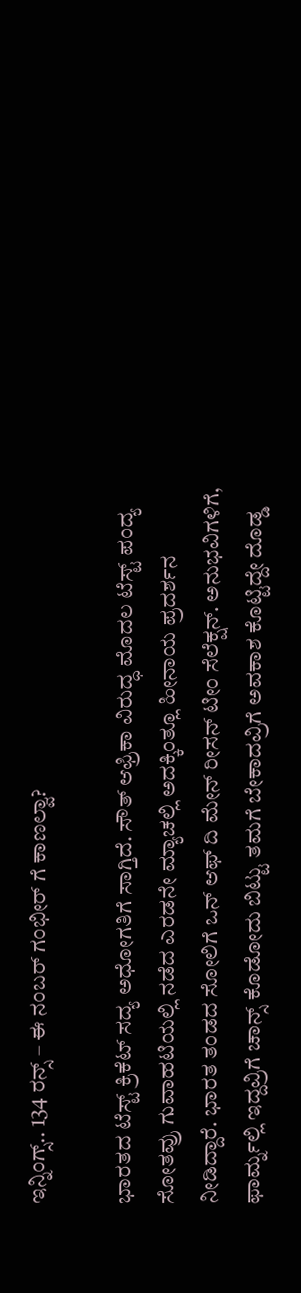ಇನ್ನಿಂಗ್ಸ್.. 134 ರನ್ಸ್ – ಈ ನಂಬರ್ ಗಂಭೀರ್ ಗೆ ಕಾಣಲ್ವಾ?

ಭಾರತದ ಟೆಸ್ಟ್ ಕ್ರಿಕೆಟ್ ಸದ್ಯ ಅಧೋಗತಿಗೆ ಸಾಗ್ತಿದೆ. ಸೌತ್ ಆಫ್ರಿಕಾ ವಿರುದ್ಧ ಮೊದಲ ಟೆಸ್ಟ್ ಪಂದ್ಯ ಸೋತವ್ರು ಗುವಾಹಟಿಯಲ್ಲಿ ನಡೆದ ಎರಡನೇ ಮ್ಯಾಚಲ್ಲಿ ಅದಕ್ಕಿಂತ್ಲೂ ಹೀನಾಯ ಪ್ರದರ್ಶನ ನೀಡಿದ್ದಾರೆ. ಭಾರತ ತಂಡದ ಸೋಲಿಗೆ ಒನ್ ಆಫ್ ದಿ ಮೇನ್ ರೀಸನ್ ಟೀಂ ಸೆಲೆಕ್ಷನ್. ಅನುಭವಿಗಳಿಗೆ, ಫಾರ್ಮ್ನಲ್ಲಿ ಇದ್ದವ್ರಿಗೆ ಚಾನ್ಸ್ ಕೊಡೋದು ಬಿಟ್ಟು ತಮಗೆ ಬೇಕಾದವ್ರಿಗೆ ಅವಕಾಶ ಕೊಟ್ಟಿದ್ದೇ ದೊಡ್ಡ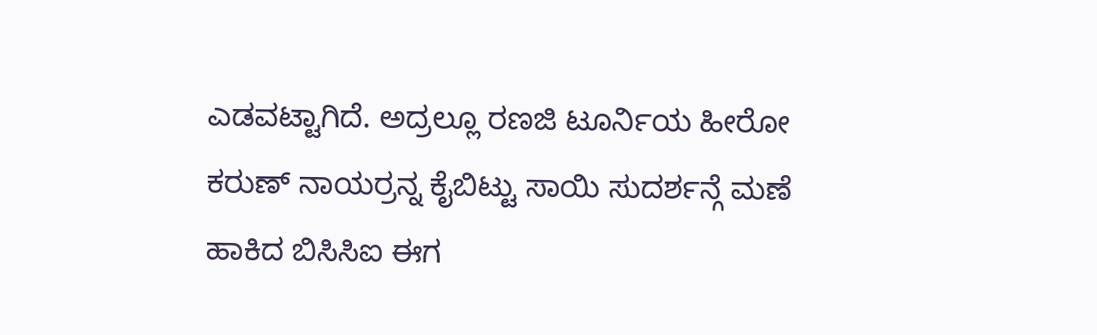ಎಡವಟ್ಟಾಗಿದೆ. ಅದ್ರಲ್ಲೂ ರಣಜಿ ಟೂರ್ನಿಯ ಹೀರೋ ಕರುಣ್ ನಾಯರ್ರನ್ನ ಕೈಬಿಟ್ಟು ಸಾಯಿ ಸುದರ್ಶನ್ಗೆ ಮಣೆ ಹಾಕಿದ ಬಿಸಿಸಿಐ ಈಗ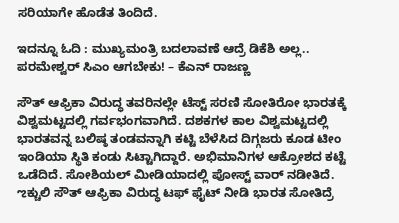ಸರಿಯಾಗೇ ಹೊಡೆತ ತಿಂದಿದೆ.

ಇದನ್ನೂ ಓದಿ : ಮುಖ್ಯಮಂತ್ರಿ ಬದಲಾವಣೆ ಆದ್ರೆ ಡಿಕೆಶಿ ಅಲ್ಲ.. ಪರಮೇಶ್ವರ್ ಸಿಎಂ ಆಗಬೇಕು! – ಕೆಎನ್ ರಾಜಣ್ಣ

ಸೌತ್ ಆಫ್ರಿಕಾ ವಿರುದ್ಧ ತವರಿನಲ್ಲೇ ಟೆಸ್ಟ್ ಸರಣಿ ಸೋತಿರೋ ಭಾರತಕ್ಕೆ ವಿಶ್ವಮಟ್ಟದಲ್ಲಿ ಗರ್ವಭಂಗವಾಗಿದೆ. ದಶಕಗಳ ಕಾಲ ವಿಶ್ವಮಟ್ಟದಲ್ಲಿ ಭಾರತವನ್ನ ಬಲಿಷ್ಠ ತಂಡವನ್ನಾಗಿ ಕಟ್ಟಿ ಬೆಳೆಸಿದ ದಿಗ್ಗಜರು ಕೂಡ ಟೀಂ ಇಂಡಿಯಾ ಸ್ಥಿತಿ ಕಂಡು ಸಿಟ್ಟಾಗಿದ್ದಾರೆ. ಅಭಿಮಾನಿಗಳ ಆಕ್ರೋಶದ ಕಟ್ಟೆ ಒಡೆದಿದೆ. ಸೋಶಿಯಲ್ ಮೀಡಿಯಾದಲ್ಲಿ ಪೋಸ್ಟ್ ವಾರ್ ನಡೀತಿದೆ. ಌಕ್ಚುಲಿ ಸೌತ್ ಆಫ್ರಿಕಾ ವಿರುದ್ಧ ಟಫ್ ಫೈಟ್ ನೀಡಿ ಭಾರತ ಸೋತಿದ್ರೆ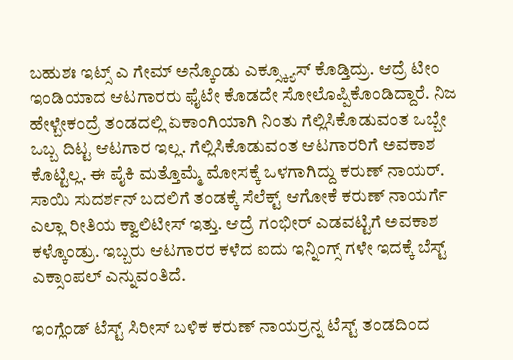ಬಹುಶಃ ಇಟ್ಸ್ ಎ ಗೇಮ್ ಅನ್ಕೊಂಡು ಎಕ್ಸ್ಕ್ಯೂಸ್ ಕೊಡ್ತಿದ್ರು. ಆದ್ರೆ ಟೀಂ ಇಂಡಿಯಾದ ಆಟಗಾರರು ಫೈಟೇ ಕೊಡದೇ ಸೋಲೊಪ್ಪಿಕೊಂಡಿದ್ದಾರೆ. ನಿಜ ಹೇಳ್ಬೇಕಂದ್ರೆ ತಂಡದಲ್ಲಿ ಏಕಾಂಗಿಯಾಗಿ ನಿಂತು ಗೆಲ್ಲಿಸಿಕೊಡುವಂತ ಒಬ್ಬೇ ಒಬ್ಬ ದಿಟ್ಟ ಆಟಗಾರ ಇಲ್ಲ. ಗೆಲ್ಲಿಸಿಕೊಡುವಂತ ಆಟಗಾರರಿಗೆ ಅವಕಾಶ ಕೊಟ್ಟಿಲ್ಲ. ಈ ಪೈಕಿ ಮತ್ತೊಮ್ಮೆ ಮೋಸಕ್ಕೆ ಒಳಗಾಗಿದ್ದು ಕರುಣ್ ನಾಯರ್. ಸಾಯಿ ಸುದರ್ಶನ್ ಬದಲಿಗೆ ತಂಡಕ್ಕೆ ಸೆಲೆಕ್ಟ್ ಆಗೋಕೆ ಕರುಣ್ ನಾಯರ್ಗೆ ಎಲ್ಲಾ ರೀತಿಯ ಕ್ವಾಲಿಟೀಸ್ ಇತ್ತು. ಆದ್ರೆ ಗಂಭೀರ್ ಎಡವಟ್ಟಿಗೆ ಅವಕಾಶ ಕಳ್ಕೊಂಡ್ರು. ಇಬ್ಬರು ಆಟಗಾರರ ಕಳೆದ ಐದು ಇನ್ನಿಂಗ್ಸ್ ಗಳೇ ಇದಕ್ಕೆ ಬೆಸ್ಟ್ ಎಕ್ಸಾಂಪಲ್ ಎನ್ನುವಂತಿದೆ.

ಇಂಗ್ಲೆಂಡ್ ಟೆಸ್ಟ್ ಸಿರೀಸ್ ಬಳಿಕ ಕರುಣ್ ನಾಯರ್ರನ್ನ ಟೆಸ್ಟ್ ತಂಡದಿಂದ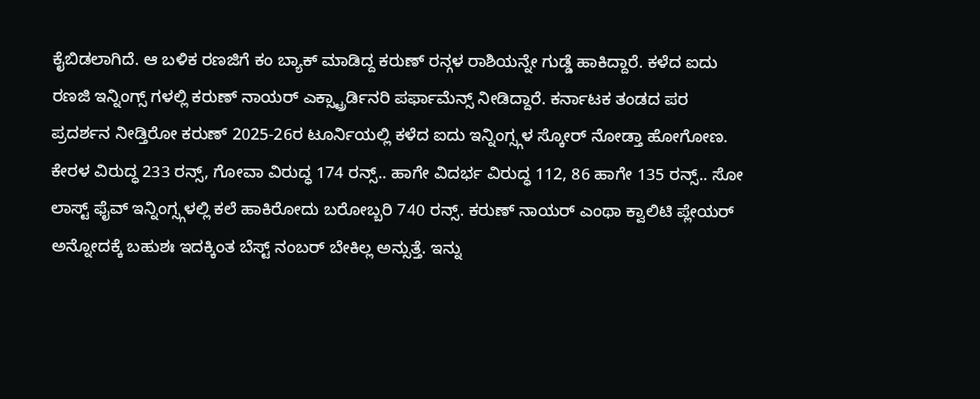ಕೈಬಿಡಲಾಗಿದೆ. ಆ ಬಳಿಕ ರಣಜಿಗೆ ಕಂ ಬ್ಯಾಕ್ ಮಾಡಿದ್ದ ಕರುಣ್ ರನ್ಗಳ ರಾಶಿಯನ್ನೇ ಗುಡ್ಡೆ ಹಾಕಿದ್ದಾರೆ. ಕಳೆದ ಐದು ರಣಜಿ ಇನ್ನಿಂಗ್ಸ್ ಗಳಲ್ಲಿ ಕರುಣ್ ನಾಯರ್ ಎಕ್ಸ್ಟ್ರಾರ್ಡಿನರಿ ಪರ್ಫಾಮೆನ್ಸ್ ನೀಡಿದ್ದಾರೆ. ಕರ್ನಾಟಕ ತಂಡದ ಪರ ಪ್ರದರ್ಶನ ನೀಡ್ತಿರೋ ಕರುಣ್ 2025-26ರ ಟೂರ್ನಿಯಲ್ಲಿ ಕಳೆದ ಐದು ಇನ್ನಿಂಗ್ಸ್ಗಳ ಸ್ಕೋರ್ ನೋಡ್ತಾ ಹೋಗೋಣ. ಕೇರಳ ವಿರುದ್ಧ 233 ರನ್ಸ್, ಗೋವಾ ವಿರುದ್ಧ 174 ರನ್ಸ್.. ಹಾಗೇ ವಿದರ್ಭ ವಿರುದ್ಧ 112, 86 ಹಾಗೇ 135 ರನ್ಸ್.. ಸೋ ಲಾಸ್ಟ್ ಫೈವ್ ಇನ್ನಿಂಗ್ಸ್ಗಳಲ್ಲಿ ಕಲೆ ಹಾಕಿರೋದು ಬರೋಬ್ಬರಿ 740 ರನ್ಸ್. ಕರುಣ್ ನಾಯರ್ ಎಂಥಾ ಕ್ವಾಲಿಟಿ ಪ್ಲೇಯರ್ ಅನ್ನೋದಕ್ಕೆ ಬಹುಶಃ ಇದಕ್ಕಿಂತ ಬೆಸ್ಟ್ ನಂಬರ್ ಬೇಕಿಲ್ಲ ಅನ್ಸುತ್ತೆ. ಇನ್ನು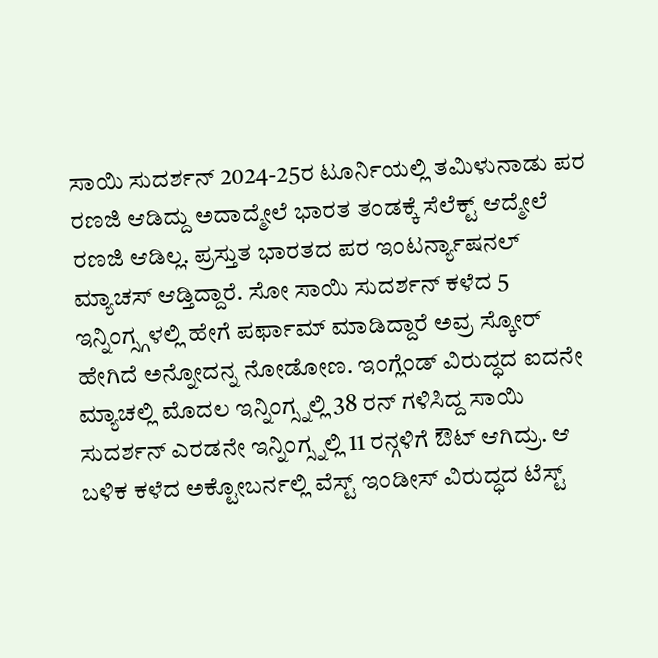ಸಾಯಿ ಸುದರ್ಶನ್ 2024-25ರ ಟೂರ್ನಿಯಲ್ಲಿ ತಮಿಳುನಾಡು ಪರ ರಣಜಿ ಆಡಿದ್ದು ಅದಾದ್ಮೇಲೆ ಭಾರತ ತಂಡಕ್ಕೆ ಸೆಲೆಕ್ಟ್ ಆದ್ಮೇಲೆ ರಣಜಿ ಆಡಿಲ್ಲ. ಪ್ರಸ್ತುತ ಭಾರತದ ಪರ ಇಂಟರ್ನ್ಯಾಷನಲ್ ಮ್ಯಾಚಸ್ ಆಡ್ತಿದ್ದಾರೆ. ಸೋ ಸಾಯಿ ಸುದರ್ಶನ್ ಕಳೆದ 5 ಇನ್ನಿಂಗ್ಸ್ಗಳಲ್ಲಿ ಹೇಗೆ ಪರ್ಫಾಮ್ ಮಾಡಿದ್ದಾರೆ ಅವ್ರ ಸ್ಕೋರ್ ಹೇಗಿದೆ ಅನ್ನೋದನ್ನ ನೋಡೋಣ. ಇಂಗ್ಲೆಂಡ್ ವಿರುದ್ಧದ ಐದನೇ ಮ್ಯಾಚಲ್ಲಿ ಮೊದಲ ಇನ್ನಿಂಗ್ಸ್ನಲ್ಲಿ 38 ರನ್ ಗಳಿಸಿದ್ದ ಸಾಯಿ ಸುದರ್ಶನ್ ಎರಡನೇ ಇನ್ನಿಂಗ್ಸ್ನಲ್ಲಿ 11 ರನ್ಗಳಿಗೆ ಔಟ್ ಆಗಿದ್ರು. ಆ ಬಳಿಕ ಕಳೆದ ಅಕ್ಟೋಬರ್ನಲ್ಲಿ ವೆಸ್ಟ್ ಇಂಡೀಸ್ ವಿರುದ್ಧದ ಟೆಸ್ಟ್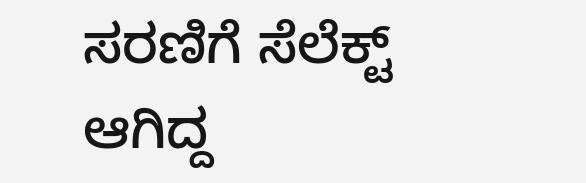ಸರಣಿಗೆ ಸೆಲೆಕ್ಟ್ ಆಗಿದ್ದ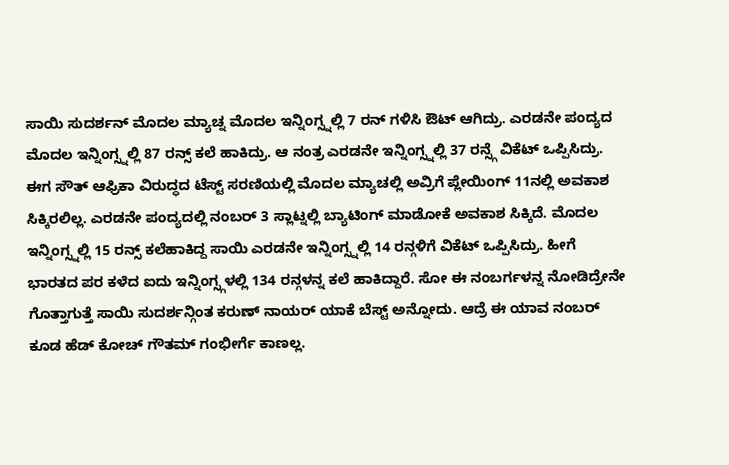ಸಾಯಿ ಸುದರ್ಶನ್ ಮೊದಲ ಮ್ಯಾಚ್ನ ಮೊದಲ ಇನ್ನಿಂಗ್ಸ್ನಲ್ಲಿ 7 ರನ್ ಗಳಿಸಿ ಔಟ್ ಆಗಿದ್ರು. ಎರಡನೇ ಪಂದ್ಯದ ಮೊದಲ ಇನ್ನಿಂಗ್ಸ್ನಲ್ಲಿ 87 ರನ್ಸ್ ಕಲೆ ಹಾಕಿದ್ರು. ಆ ನಂತ್ರ ಎರಡನೇ ಇನ್ನಿಂಗ್ಸ್ನಲ್ಲಿ 37 ರನ್ಸ್ಗೆ ವಿಕೆಟ್ ಒಪ್ಪಿಸಿದ್ರು. ಈಗ ಸೌತ್ ಆಫ್ರಿಕಾ ವಿರುದ್ಧದ ಟೆಸ್ಟ್ ಸರಣಿಯಲ್ಲಿ ಮೊದಲ ಮ್ಯಾಚಲ್ಲಿ ಅವ್ರಿಗೆ ಪ್ಲೇಯಿಂಗ್ 11ನಲ್ಲಿ ಅವಕಾಶ ಸಿಕ್ಕಿರಲಿಲ್ಲ. ಎರಡನೇ ಪಂದ್ಯದಲ್ಲಿ ನಂಬರ್ 3 ಸ್ಲಾಟ್ನಲ್ಲಿ ಬ್ಯಾಟಿಂಗ್ ಮಾಡೋಕೆ ಅವಕಾಶ ಸಿಕ್ಕಿದೆ. ಮೊದಲ ಇನ್ನಿಂಗ್ಸ್ನಲ್ಲಿ 15 ರನ್ಸ್ ಕಲೆಹಾಕಿದ್ದ ಸಾಯಿ ಎರಡನೇ ಇನ್ನಿಂಗ್ಸ್ನಲ್ಲಿ 14 ರನ್ಗಳಿಗೆ ವಿಕೆಟ್ ಒಪ್ಪಿಸಿದ್ರು. ಹೀಗೆ ಭಾರತದ ಪರ ಕಳೆದ ಐದು ಇನ್ನಿಂಗ್ಸ್ಗಳಲ್ಲಿ 134 ರನ್ಗಳನ್ನ ಕಲೆ ಹಾಕಿದ್ದಾರೆ. ಸೋ ಈ ನಂಬರ್ಗಳನ್ನ ನೋಡಿದ್ರೇನೇ ಗೊತ್ತಾಗುತ್ತೆ ಸಾಯಿ ಸುದರ್ಶನ್ಗಿಂತ ಕರುಣ್ ನಾಯರ್ ಯಾಕೆ ಬೆಸ್ಟ್ ಅನ್ನೋದು. ಆದ್ರೆ ಈ ಯಾವ ನಂಬರ್ ಕೂಡ ಹೆಡ್ ಕೋಚ್ ಗೌತಮ್ ಗಂಭೀರ್ಗೆ ಕಾಣಲ್ಲ.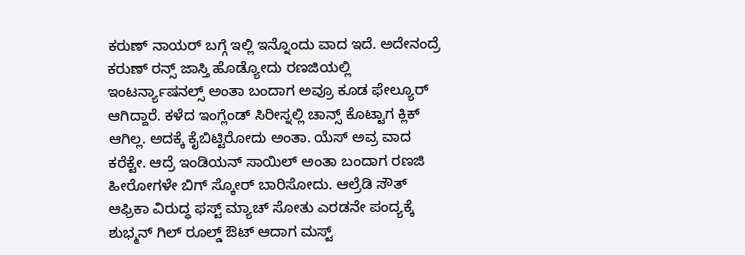ಕರುಣ್ ನಾಯರ್ ಬಗ್ಗೆ ಇಲ್ಲಿ ಇನ್ನೊಂದು ವಾದ ಇದೆ. ಅದೇನಂದ್ರೆ ಕರುಣ್ ರನ್ಸ್ ಜಾಸ್ತಿ ಹೊಡ್ಯೋದು ರಣಜಿಯಲ್ಲಿ ಇಂಟರ್ನ್ಯಾಷನಲ್ಸ್ ಅಂತಾ ಬಂದಾಗ ಅವ್ರೂ ಕೂಡ ಫೇಲ್ಯೂರ್ ಆಗಿದ್ದಾರೆ. ಕಳೆದ ಇಂಗ್ಲೆಂಡ್ ಸಿರೀಸ್ನಲ್ಲಿ ಚಾನ್ಸ್ ಕೊಟ್ಟಾಗ ಕ್ಲಿಕ್ ಆಗಿಲ್ಲ. ಅದಕ್ಕೆ ಕೈಬಿಟ್ಟಿರೋದು ಅಂತಾ. ಯೆಸ್ ಅವ್ರ ವಾದ ಕರೆಕ್ಟೇ. ಆದ್ರೆ ಇಂಡಿಯನ್ ಸಾಯಿಲ್ ಅಂತಾ ಬಂದಾಗ ರಣಜಿ ಹೀರೋಗಳೇ ಬಿಗ್ ಸ್ಕೋರ್ ಬಾರಿಸೋದು. ಆಲ್ರೆಡಿ ಸೌತ್ ಆಫ್ರಿಕಾ ವಿರುದ್ಧ ಫಸ್ಟ್ ಮ್ಯಾಚ್ ಸೋತು ಎರಡನೇ ಪಂದ್ಯಕ್ಕೆ ಶುಭ್ಮನ್ ಗಿಲ್ ರೂಲ್ಡ್ ಔಟ್ ಆದಾಗ ಮಸ್ಟ್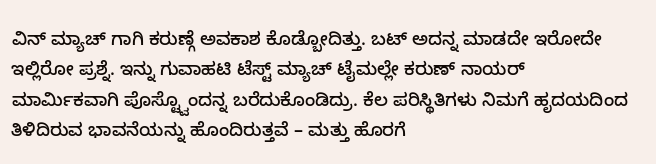ವಿನ್ ಮ್ಯಾಚ್ ಗಾಗಿ ಕರುಣ್ಗೆ ಅವಕಾಶ ಕೊಡ್ಬೋದಿತ್ತು. ಬಟ್ ಅದನ್ನ ಮಾಡದೇ ಇರೋದೇ ಇಲ್ಲಿರೋ ಪ್ರಶ್ನೆ. ಇನ್ನು ಗುವಾಹಟಿ ಟೆಸ್ಟ್ ಮ್ಯಾಚ್ ಟೈಮಲ್ಲೇ ಕರುಣ್ ನಾಯರ್ ಮಾರ್ಮಿಕವಾಗಿ ಪೊಸ್ಟ್ವೊಂದನ್ನ ಬರೆದುಕೊಂಡಿದ್ರು. ಕೆಲ ಪರಿಸ್ಥಿತಿಗಳು ನಿಮಗೆ ಹೃದಯದಿಂದ ತಿಳಿದಿರುವ ಭಾವನೆಯನ್ನು ಹೊಂದಿರುತ್ತವೆ – ಮತ್ತು ಹೊರಗೆ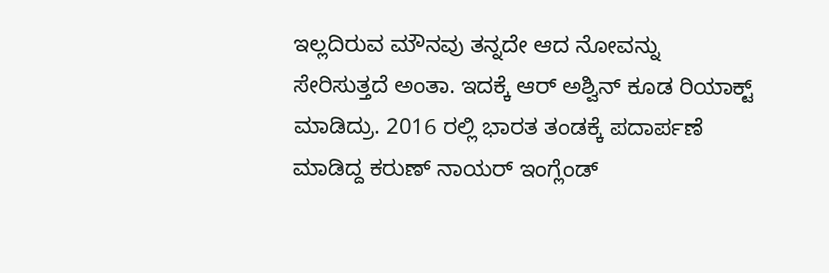ಇಲ್ಲದಿರುವ ಮೌನವು ತನ್ನದೇ ಆದ ನೋವನ್ನು ಸೇರಿಸುತ್ತದೆ ಅಂತಾ. ಇದಕ್ಕೆ ಆರ್ ಅಶ್ವಿನ್ ಕೂಡ ರಿಯಾಕ್ಟ್ ಮಾಡಿದ್ರು. 2016 ರಲ್ಲಿ ಭಾರತ ತಂಡಕ್ಕೆ ಪದಾರ್ಪಣೆ ಮಾಡಿದ್ದ ಕರುಣ್ ನಾಯರ್ ಇಂಗ್ಲೆಂಡ್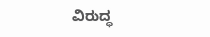ವಿರುದ್ಧ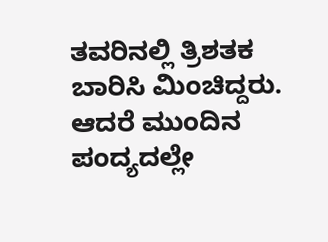ತವರಿನಲ್ಲಿ ತ್ರಿಶತಕ ಬಾರಿಸಿ ಮಿಂಚಿದ್ದರು. ಆದರೆ ಮುಂದಿನ ಪಂದ್ಯದಲ್ಲೇ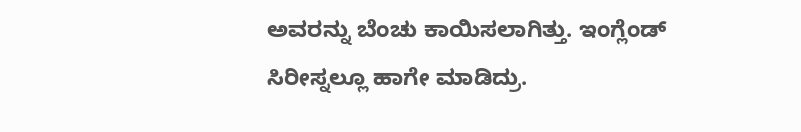ಅವರನ್ನು ಬೆಂಚು ಕಾಯಿಸಲಾಗಿತ್ತು. ಇಂಗ್ಲೆಂಡ್ ಸಿರೀಸ್ನಲ್ಲೂ ಹಾಗೇ ಮಾಡಿದ್ರು.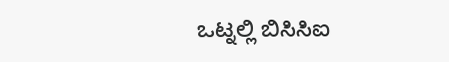ಒಟ್ನಲ್ಲಿ ಬಿಸಿಸಿಐ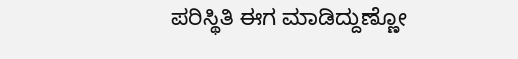ಪರಿಸ್ಥಿತಿ ಈಗ ಮಾಡಿದ್ದುಣ್ಣೋ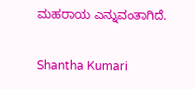ಮಹರಾಯ ಎನ್ನುವಂತಾಗಿದೆ.

Shantha Kumari